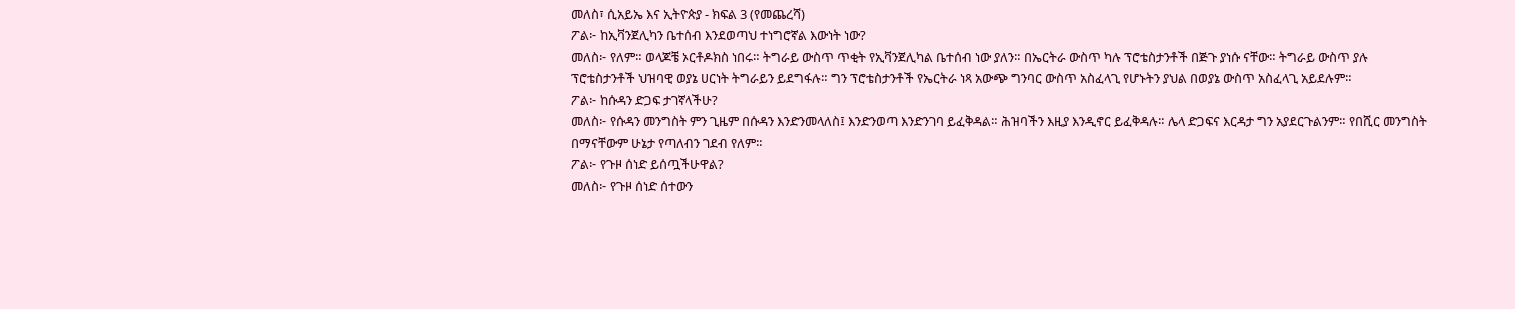መለስ፣ ሲአይኤ እና ኢትዮጵያ - ክፍል 3 (የመጨረሻ)
ፖል፦ ከኢቫንጀሊካን ቤተሰብ እንደወጣህ ተነግሮኛል እውነት ነው?
መለስ፦ የለም። ወላጆቼ ኦርቶዶክስ ነበሩ። ትግራይ ውስጥ ጥቂት የኢቫንጀሊካል ቤተሰብ ነው ያለን። በኤርትራ ውስጥ ካሉ ፕሮቴስታንቶች በጅጉ ያነሱ ናቸው። ትግራይ ውስጥ ያሉ ፕሮቴስታንቶች ህዝባዊ ወያኔ ሀርነት ትግራይን ይደግፋሉ። ግን ፕሮቴስታንቶች የኤርትራ ነጻ አውጭ ግንባር ውስጥ አስፈላጊ የሆኑትን ያህል በወያኔ ውስጥ አስፈላጊ አይደሉም።
ፖል፦ ከሱዳን ድጋፍ ታገኛላችሁ?
መለስ፦ የሱዳን መንግስት ምን ጊዜም በሱዳን እንድንመላለስ፤ እንድንወጣ እንድንገባ ይፈቅዳል። ሕዝባችን እዚያ እንዲኖር ይፈቅዳሉ። ሌላ ድጋፍና እርዳታ ግን አያደርጉልንም። የበሺር መንግስት በማናቸውም ሁኔታ የጣለብን ገደብ የለም።
ፖል፦ የጉዞ ሰነድ ይሰጧችሁዋል?
መለስ፦ የጉዞ ሰነድ ሰተውን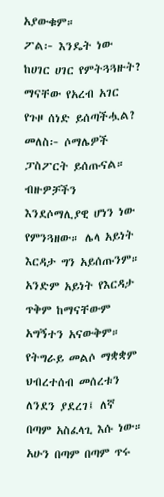አያውቁም።
ፖል፦ እንዴት ነው ከሀገር ሀገር የምትጓጓዙት? ማናቸው የአረብ አገር የጉዞ ሰነድ ይሰጣችሗል?
መለስ፦ ሶማሌዎች ፓስፖርት ይሰጡናል። ብዙዎቻችን እንደሶማሊያዊ ሆነን ነው የምንጓዘው። ሌላ አይነት እርዳታ ግን አይሰጡንም። አንድም አይነት የእርዳታ ጥቅም ከማናቸውም አግኝተን አናውቅም። የትግራይ መልሶ ማቋቋም ህብረተሰብ መሰረቱን ለንደን ያደረገ፤ ለኛ በጣም አስፈላጊ እሱ ነው። አሁን በጣም በጣም ጥሩ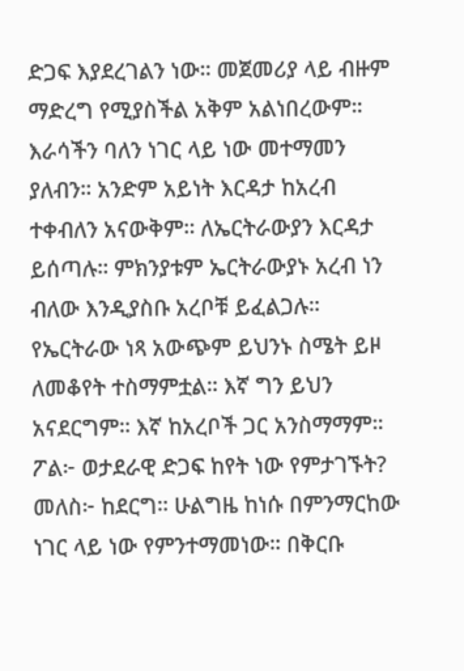ድጋፍ እያደረገልን ነው። መጀመሪያ ላይ ብዙም ማድረግ የሚያስችል አቅም አልነበረውም። እራሳችን ባለን ነገር ላይ ነው መተማመን ያለብን። አንድም አይነት እርዳታ ከአረብ ተቀብለን አናውቅም። ለኤርትራውያን እርዳታ ይሰጣሉ። ምክንያቱም ኤርትራውያኑ አረብ ነን ብለው እንዲያስቡ አረቦቹ ይፈልጋሉ። የኤርትራው ነጻ አውጭም ይህንኑ ስሜት ይዞ ለመቆየት ተስማምቷል። እኛ ግን ይህን አናደርግም። እኛ ከአረቦች ጋር አንስማማም።
ፖል፦ ወታደራዊ ድጋፍ ከየት ነው የምታገኙት?
መለስ፦ ከደርግ። ሁልግዜ ከነሱ በምንማርከው ነገር ላይ ነው የምንተማመነው። በቅርቡ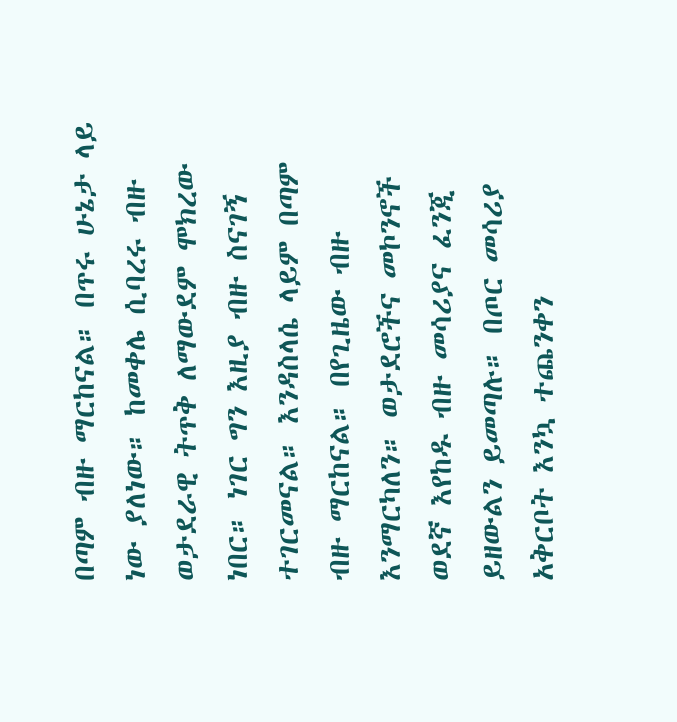በጣም ብዙ ማርከናል። በጥሩ ሁኔታ ላይ ነው ያለነው። ከመቀሌ ሲባረሩ ብዙ ወታደራዊ ትጥቅ ለማውደም ሞክረው ነበር። ነገር ግን እዚያ ብዙ ስናገኝ ተገርመናል። እንዳስላሴ ላይም በጣም ብዙ ማርከናል። በየጊዜው ብዙ እንማርካለን። ወታደሮችና መኮንኖች ወደኛ እየከዱ ብዙ መሳሪያና ፈንጂ ይዘውልን ይመጣሉ። በጦር መሳሪያ አቅርቦት እንኳ ተጨንቀን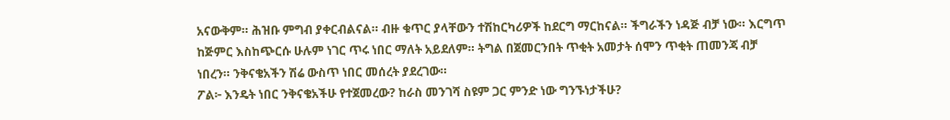አናውቅም። ሕዝቡ ምግብ ያቀርብልናል። ብዙ ቁጥር ያላቸውን ተሽከርካሪዎች ከደርግ ማርከናል። ችግራችን ነዳጅ ብቻ ነው። እርግጥ ከጅምር እስከጭርሱ ሁሉም ነገር ጥሩ ነበር ማለት አይደለም። ትግል በጀመርንበት ጥቂት አመታት ሰሞን ጥቂት ጠመንጃ ብቻ ነበረን። ንቅናቄአችን ሽሬ ውስጥ ነበር መሰረት ያደረገው።
ፖል፦ እንዴት ነበር ንቅናቄአችሁ የተጀመረው? ከራስ መንገሻ ስዩም ጋር ምንድ ነው ግንኙነታችሁ?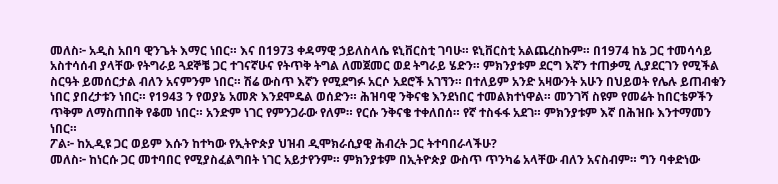መለስ፦ አዲስ አበባ ዊንጌት እማር ነበር። እና በ1973 ቀዳማዊ ኃይለስላሴ ዩኒቨርስቲ ገባሁ። ዩኒቨርስቲ አልጨረስኩም። በ1974 ከኔ ጋር ተመሳሳይ አስተሳሰብ ያላቸው የትግራይ ጓደኞቼ ጋር ተገናኛሁና የትጥቅ ትግል ለመጀመር ወደ ትግራይ ሄድን። ምክንያቱም ደርግ እኛን ተጠቃሚ ሊያደርገን የሚችል ስርዓት ይመሰርታል ብለን አናምንም ነበር። ሽሬ ውስጥ እኛን የሚደግፉ አርሶ አደሮች አገኘን። በተለይም አንድ አዛውንት አሁን በህይወት የሌሉ ይጠብቁን ነበር ያበረታቱን ነበር። የ1943 ን የወያኔ አመጽ እንደሞዴል ወሰድን። ሕዝባዊ ንቅናቄ እንደነበር ተመልክተነዋል። መንገሻ ስዩም የመሬት ከበርቴዎችን ጥቅም ለማስጠበቅ የቆመ ነበር። አንድም ነገር የምንጋራው የለም። የርሱ ንቅናቄ ተቀለበሰ። የኛ ተስፋፋ አደገ። ምክንያቱም እኛ በሕዝቡ እንተማመን ነበር።
ፖል፦ ከኢዲዩ ጋር ወይም እሱን ከተካው የኢትዮጵያ ህዝብ ዲሞክራሲያዊ ሕብረት ጋር ትተባበራላችሁ?
መለስ፦ ከነርሱ ጋር መተባበር የሚያስፈልግበት ነገር አይታየንም። ምክንያቱም በኢትዮጵያ ውስጥ ጥንካሬ አላቸው ብለን አናስብም። ግን ባቀድነው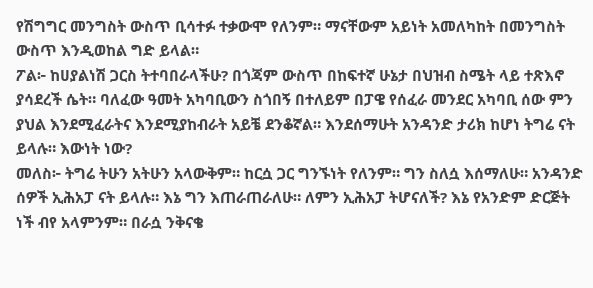የሽግግር መንግስት ውስጥ ቢሳተፉ ተቃውሞ የለንም። ማናቸውም አይነት አመለካከት በመንግስት ውስጥ እንዲወከል ግድ ይላል።
ፖል፦ ከሀያልነሽ ጋርስ ትተባበራላችሁ? በጎጃም ውስጥ በከፍተኛ ሁኔታ በህዝብ ስሜት ላይ ተጽእኖ ያሳደረች ሴት። ባለፈው ዓመት አካባቢውን ስጎበኝ በተለይም በፓዌ የሰፈራ መንደር አካባቢ ሰው ምን ያህል እንደሚፈራትና እንደሚያከብራት አይቼ ደንቆኛል። እንደሰማሁት አንዳንድ ታሪክ ከሆነ ትግሬ ናት ይላሉ። እውነት ነው?
መለስ፦ ትግሬ ትሁን አትሁን አላውቅም። ከርሷ ጋር ግንኙነት የለንም። ግን ስለሷ እሰማለሁ። አንዳንድ ሰዎች ኢሕአፓ ናት ይላሉ። እኔ ግን እጠራጠራለሁ። ለምን ኢሕአፓ ትሆናለች? እኔ የአንድም ድርጅት ነች ብየ አላምንም። በራሷ ንቅናቄ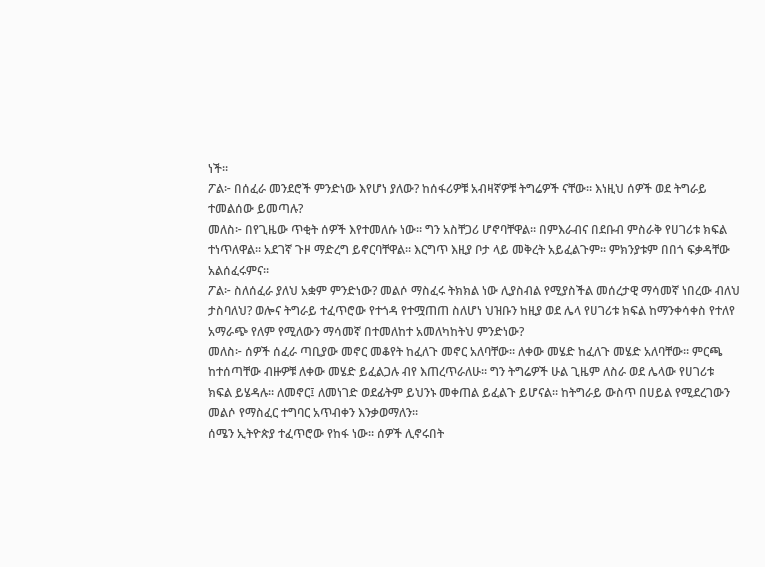ነች።
ፖል፦ በሰፈራ መንደሮች ምንድነው እየሆነ ያለው? ከሰፋሪዎቹ አብዛኛዎቹ ትግሬዎች ናቸው። እነዚህ ሰዎች ወደ ትግራይ ተመልሰው ይመጣሉ?
መለስ፦ በየጊዜው ጥቂት ሰዎች እየተመለሱ ነው። ግን አስቸጋሪ ሆኖባቸዋል። በምእራብና በደቡብ ምስራቅ የሀገሪቱ ክፍል ተነጥለዋል። አደገኛ ጉዞ ማድረግ ይኖርባቸዋል። እርግጥ እዚያ ቦታ ላይ መቅረት አይፈልጉም። ምክንያቱም በበጎ ፍቃዳቸው አልሰፈሩምና።
ፖል፦ ስለሰፈራ ያለህ አቋም ምንድነው? መልሶ ማስፈሩ ትክክል ነው ሊያስብል የሚያስችል መሰረታዊ ማሳመኛ ነበረው ብለህ ታስባለህ? ወሎና ትግራይ ተፈጥሮው የተጎዳ የተሟጠጠ ስለሆነ ህዝቡን ከዚያ ወደ ሌላ የሀገሪቱ ክፍል ከማንቀሳቀስ የተለየ አማራጭ የለም የሚለውን ማሳመኛ በተመለከተ አመለካከትህ ምንድነው?
መለስ፦ ሰዎች ሰፈራ ጣቢያው መኖር መቆየት ከፈለጉ መኖር አለባቸው። ለቀው መሄድ ከፈለጉ መሄድ አለባቸው። ምርጫ ከተሰጣቸው ብዙዎቹ ለቀው መሄድ ይፈልጋሉ ብየ እጠረጥራለሁ። ግን ትግሬዎች ሁል ጊዜም ለስራ ወደ ሌላው የሀገሪቱ ክፍል ይሄዳሉ። ለመኖር፤ ለመነገድ ወደፊትም ይህንኑ መቀጠል ይፈልጉ ይሆናል። ከትግራይ ውስጥ በሀይል የሚደረገውን መልሶ የማስፈር ተግባር አጥብቀን እንቃወማለን።
ሰሜን ኢትዮጵያ ተፈጥሮው የከፋ ነው። ሰዎች ሊኖሩበት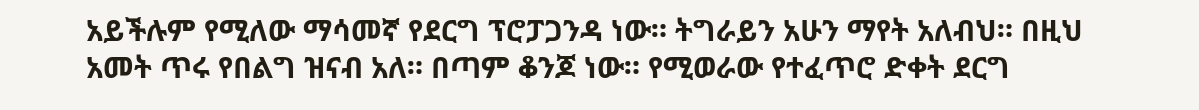አይችሉም የሚለው ማሳመኛ የደርግ ፕሮፓጋንዳ ነው። ትግራይን አሁን ማየት አለብህ። በዚህ አመት ጥሩ የበልግ ዝናብ አለ። በጣም ቆንጆ ነው። የሚወራው የተፈጥሮ ድቀት ደርግ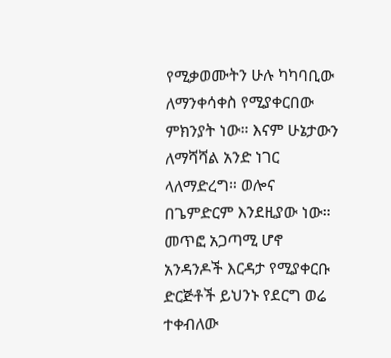የሚቃወሙትን ሁሉ ካካባቢው ለማንቀሳቀስ የሚያቀርበው ምክንያት ነው። እናም ሁኔታውን ለማሻሻል አንድ ነገር ላለማድረግ። ወሎና በጌምድርም እንደዚያው ነው። መጥፎ አጋጣሚ ሆኖ አንዳንዶች እርዳታ የሚያቀርቡ ድርጅቶች ይህንኑ የደርግ ወሬ ተቀብለው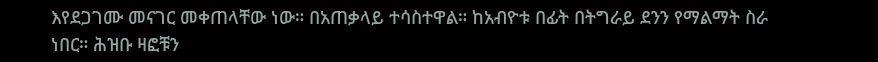እየደጋገሙ መናገር መቀጠላቸው ነው። በአጠቃላይ ተሳስተዋል። ከአብዮቱ በፊት በትግራይ ደንን የማልማት ስራ ነበር። ሕዝቡ ዛፎቹን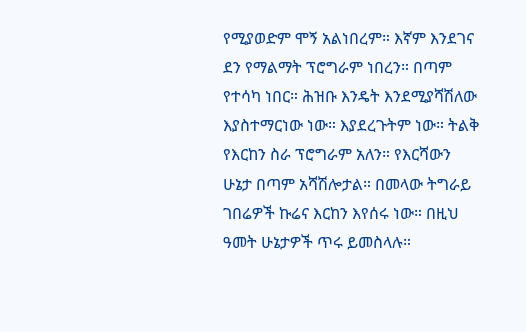የሚያወድም ሞኝ አልነበረም። እኛም እንደገና ደን የማልማት ፕሮግራም ነበረን። በጣም የተሳካ ነበር። ሕዝቡ እንዴት እንደሚያሻሽለው እያስተማርነው ነው። እያደረጉትም ነው። ትልቅ የእርከን ስራ ፕሮግራም አለን። የእርሻውን ሁኔታ በጣም አሻሽሎታል። በመላው ትግራይ ገበሬዎች ኩሬና እርከን እየሰሩ ነው። በዚህ ዓመት ሁኔታዎች ጥሩ ይመስላሉ።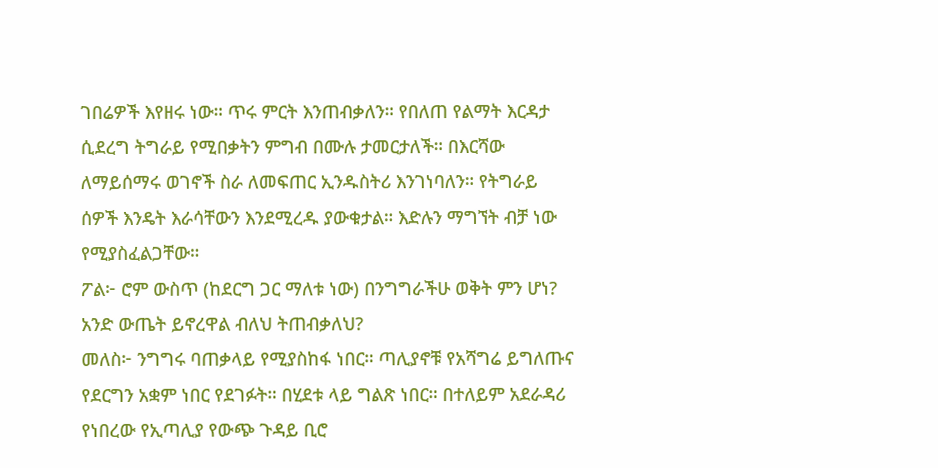ገበሬዎች እየዘሩ ነው። ጥሩ ምርት እንጠብቃለን። የበለጠ የልማት እርዳታ ሲደረግ ትግራይ የሚበቃትን ምግብ በሙሉ ታመርታለች። በእርሻው ለማይሰማሩ ወገኖች ስራ ለመፍጠር ኢንዱስትሪ እንገነባለን። የትግራይ ሰዎች እንዴት እራሳቸውን እንደሚረዱ ያውቁታል። እድሉን ማግኘት ብቻ ነው የሚያስፈልጋቸው።
ፖል፦ ሮም ውስጥ (ከደርግ ጋር ማለቱ ነው) በንግግራችሁ ወቅት ምን ሆነ? አንድ ውጤት ይኖረዋል ብለህ ትጠብቃለህ?
መለስ፦ ንግግሩ ባጠቃላይ የሚያስከፋ ነበር። ጣሊያኖቹ የአሻግሬ ይግለጡና የደርግን አቋም ነበር የደገፉት። በሂደቱ ላይ ግልጽ ነበር። በተለይም አደራዳሪ የነበረው የኢጣሊያ የውጭ ጉዳይ ቢሮ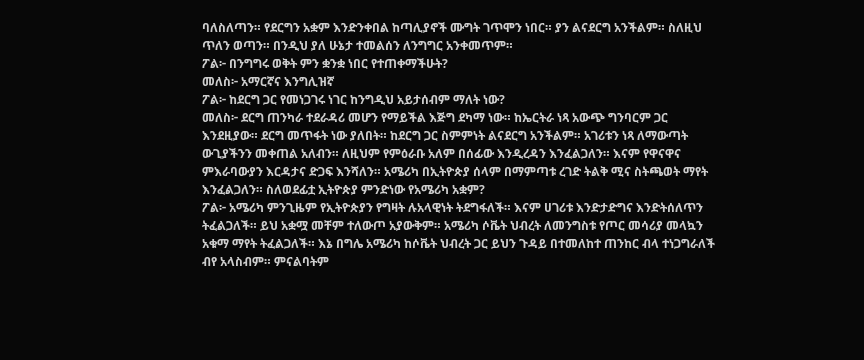ባለስለጣን። የደርግን አቋም እንድንቀበል ከጣሊያኖች ሙግት ገጥሞን ነበር። ያን ልናደርግ አንችልም። ስለዚህ ጥለን ወጣን። በንዲህ ያለ ሁኔታ ተመልሰን ለንግግር አንቀመጥም።
ፖል፦ በንግግሩ ወቅት ምን ቋንቋ ነበር የተጠቀማችሁት?
መለስ፦ አማርኛና እንግሊዝኛ
ፖል፦ ከደርግ ጋር የመነጋገሩ ነገር ከንግዲህ አይታሰብም ማለት ነው?
መለስ፦ ደርግ ጠንካራ ተደራዳሪ መሆን የማይችል እጅግ ደካማ ነው። ከኤርትራ ነጻ አውጭ ግንባርም ጋር እንደዚያው። ደርግ መጥፋት ነው ያለበት። ከደርግ ጋር ስምምነት ልናደርግ አንችልም። አገሪቱን ነጻ ለማውጣት ውጊያችንን መቀጠል አለብን። ለዚህም የምዕራቡ አለም በሰፊው እንዲረዳን እንፈልጋለን። እናም የዋናዋና ምእራባውያን እርዳታና ድጋፍ እንሻለን። አሜሪካ በኢትዮጵያ ሰላም በማምጣቱ ረገድ ትልቅ ሚና ስትጫወት ማየት እንፈልጋለን። ስለወደፊቷ ኢትዮጵያ ምንድነው የአሜሪካ አቋም?
ፖል፦ አሜሪካ ምንጊዜም የኢትዮጵያን የግዛት ሉአላዊነት ትደግፋለች። እናም ሀገሪቱ እንድታድግና እንድትሰለጥን ትፈልጋለች። ይህ አቋሟ መቸም ተለውጦ አያውቅም። አሜሪካ ሶቬት ህብረት ለመንግስቱ የጦር መሳሪያ መላኳን አቁማ ማየት ትፈልጋለች። እኔ በግሌ አሜሪካ ከሶቬት ህብረት ጋር ይህን ጉዳይ በተመለከተ ጠንከር ብላ ተነጋግራለች ብየ አላስብም። ምናልባትም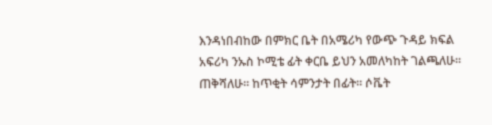እንዳነበብከው በምክር ቤት በአሜሪካ የውጭ ጉዳይ ክፍል አፍሪካ ንኡስ ኮሚቴ ፊት ቀርቤ ይህን አመለካከት ገልጫለሁ። ጠቅሻለሁ። ከጥቂት ሳምንታት በፊት። ሶቬት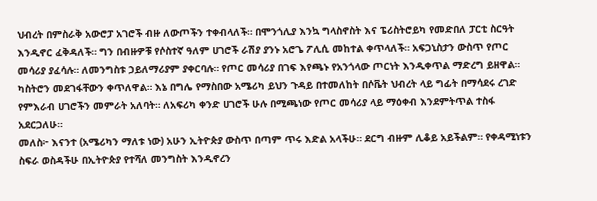ህብረት በምስራቅ አውሮፓ አገሮች ብዙ ለውጦችን ተቀብላለች። በሞንጎሊያ እንኳ ግላስኖስት እና ፔሪስትሮይካ የመድበለ ፓርቲ ስርዓት እንዲኖር ፈቅዳለች። ግን በብዙዎቹ የሶስተኛ ዓለም ሀገሮች ራሽያ ያንኑ አሮጌ ፖሊሲ መከተል ቀጥላለች። አፍጋኒስታን ውስጥ የጦር መሳሪያ ያፈሳሉ። ለመንግስቱ ኃይለማሪያም ያቀርባሉ። የጦር መሳሪያ በገፍ እየጫኑ የአንጎላው ጦርነት እንዲቀጥል ማድረግ ይዘዋል። ካስትሮን መደገፋቸውን ቀጥለዋል። እኔ በግሌ የማስበው አሜሪካ ይህን ጉዳይ በተመለከት በሶቬት ህብረት ላይ ግፊት በማሳደሩ ረገድ የምእራብ ሀገሮችን መምራት አለባት። ለአፍሪካ ቀንድ ሀገሮች ሁሉ በሚጫነው የጦር መሳሪያ ላይ ማዕቀብ እንደምትጥል ተስፋ አደርጋለሁ።
መለስ፦ እናንተ (አሜሪካን ማለቱ ነው) አሁን ኢትዮጵያ ውስጥ በጣም ጥሩ እድል አላችሁ። ደርግ ብዙም ሊቆይ አይችልም። የቀዳሚነቱን ስፍራ ወስዳችሁ በኢትዮጵያ የተሻለ መንግስት እንዲኖረን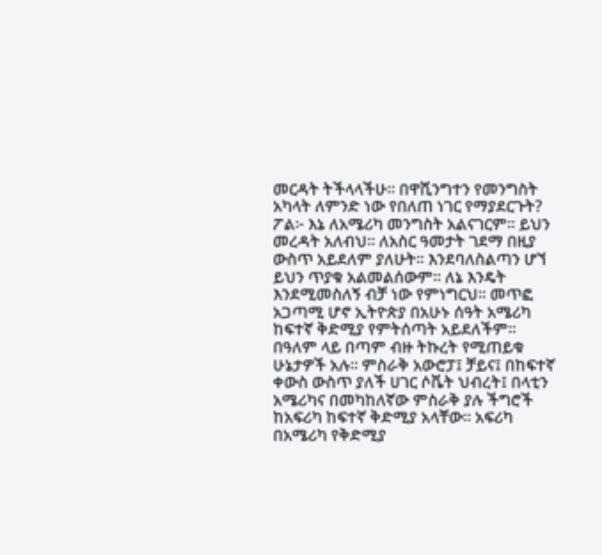መርዳት ትችላላችሁ። በዋሺንግተን የመንግስት አካላት ለምንድ ነው የበለጠ ነገር የማያደርጉት?
ፖል፦ እኔ ለአሜሪካ መንግስት አልናገርም። ይህን መረዳት አለብህ። ለአስር ዓመታት ገደማ በዚያ ውስጥ አይደለም ያለሁት። እንደባለስልጣን ሆኘ ይህን ጥያቁ አልመልሰውም። ለኔ እንዴት እንደሚመስለኝ ብቻ ነው የምነግርህ። መጥፎ አጋጣሚ ሆኖ ኢትዮጵያ በአሁኑ ሰዓት አሜሪካ ከፍተኛ ቅድሚያ የምትሰጣት አይደለችም። በዓለም ላይ በጣም ብዙ ትኩረት የሚጠይቁ ሁኔታዎች አሉ። ምስራቅ አውሮፓ፤ ቻይና፤ በከፍተኛ ቀውስ ውስጥ ያለች ሀገር ሶቬት ህብረት፤ በላቲን አሜሪካና በመካከለኛው ምስራቅ ያሉ ችግሮች ከአፍሪካ ከፍተኛ ቅድሚያ አላቸው። አፍሪካ በአሜሪካ የቅድሚያ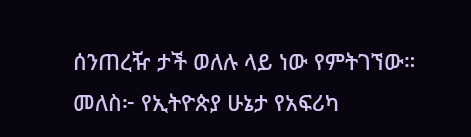ሰንጠረዥ ታች ወለሉ ላይ ነው የምትገኘው።
መለስ፦ የኢትዮጵያ ሁኔታ የአፍሪካ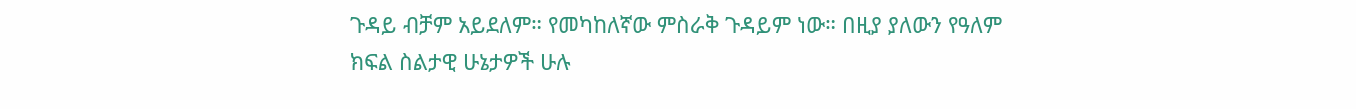ጉዳይ ብቻም አይደለም። የመካከለኛው ምስራቅ ጉዳይም ነው። በዚያ ያለውን የዓለም ክፍል ስልታዊ ሁኔታዎች ሁሉ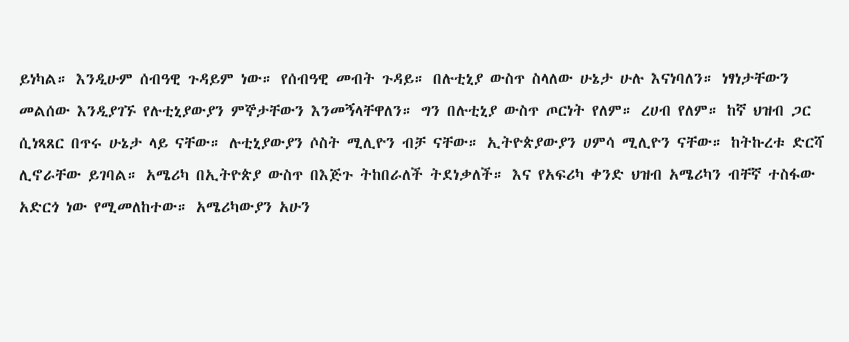ይነካል። እንዲሁም ሰብዓዊ ጉዳይም ነው። የሰብዓዊ መብት ጉዳይ። በሉቲኒያ ውስጥ ስላለው ሁኔታ ሁሉ እናነባለን። ነፃነታቸውን መልሰው እንዲያገኙ የሉቲኒያውያን ምኞታቸውን እንመኝላቸዋለን። ግን በሉቲኒያ ውስጥ ጦርነት የለም። ረሀብ የለም። ከኛ ህዝብ ጋር ሲነጻጸር በጥሩ ሁኔታ ላይ ናቸው። ሉቲኒያውያን ሶስት ሚሊዮን ብቻ ናቸው። ኢትዮጵያውያን ሀምሳ ሚሊዮን ናቸው። ከትኩረቱ ድርሻ ሊኖራቸው ይገባል። አሜሪካ በኢትዮጵያ ውስጥ በእጅጉ ትከበራለች ትደነቃለች። እና የአፍሪካ ቀንድ ህዝብ አሜሪካን ብቸኛ ተስፋው አድርጎ ነው የሚመለከተው። አሜሪካውያን አሁን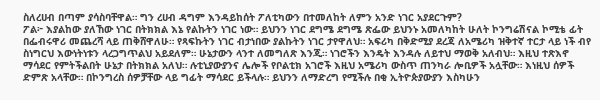ስለረሀብ በጣም ያሳስባቸዋል። ግን ረሀብ ዳግም እንዳይከሰት ፖለቲካውን በተመለከት ለምን አንድ ነገር አያደርጉም?
ፖል፦ እያልከው ያለኸው ነገር በትክክል እኔ የልኩትን ነገር ነው። ይህንን ነገር ደግሜ ደግሜ ጽፌው ይህንኑ አመለካከት ሁለት ኮንግሬሽናል ኮሚቴ ፊት በፌብሩዋሪ መጨረሻ ላይ ጠቅሸዋለሁ። የጻፍኩትን ነገር ብታነበው ያልኩትን ነገር ታየዋለህ። አፍሪካ በቅድሚያ ደረጃ ለአሜሪካ ዝቅተኛ ተርታ ላይ ነች ብየ ስነግርህ እውነትነቱን ላረጋግጥልህ አይደለም። ሁኔታውን ላንተ ለመግለጽ እንጂ። ነገሮችን እንዴት እንዳሉ ለይተህ ማወቅ አለብህ። እዚህ ተጽእኖ ማሳደር የምትችልበት ሁኔታ በትክክል አለህ። ሉቲኒያውያንና ሌሎች የቦልቲክ አገሮች እዚህ አሜሪካ ውስጥ ጠንካራ ሎቢዎች አሏቸው። እነዚህ ሰዎች ድምጽ አላቸው። በኮንግረስ ሰዎቻቸው ላይ ግፊት ማሳደር ይችላሉ። ይህንን ለማድረግ የሚችሉ በቂ ኢትዮጵያውያን እስካሁን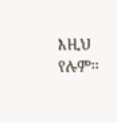እዚህ የሉም።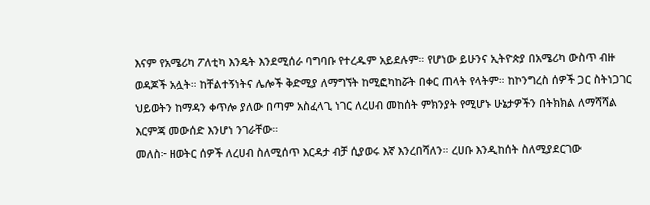እናም የአሜሪካ ፖለቲካ እንዴት እንደሚሰራ ባግባቡ የተረዱም አይደሉም። የሆነው ይሁንና ኢትዮጵያ በአሜሪካ ውስጥ ብዙ ወዳጆች አሏት። ከቸልተኝነትና ሌሎች ቅድሚያ ለማግኘት ከሚፎካከሯት በቀር ጠላት የላትም። ከኮንግረስ ሰዎች ጋር ስትነጋገር ህይወትን ከማዳን ቀጥሎ ያለው በጣም አስፈላጊ ነገር ለረሀብ መከሰት ምክንያት የሚሆኑ ሁኔታዎችን በትክክል ለማሻሻል እርምጃ መውሰድ እንሆነ ንገራቸው።
መለስ፦ ዘወትር ሰዎች ለረሀብ ስለሚሰጥ እርዳታ ብቻ ሲያወሩ እኛ እንረበሻለን። ረሀቡ እንዲከሰት ስለሚያደርገው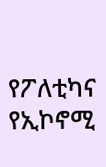የፖለቲካና የኢኮኖሚ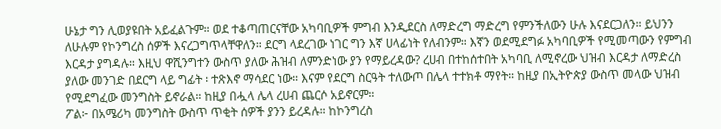ሁኔታ ግን ሊወያዩበት አይፈልጉም። ወደ ተቆጣጠርናቸው አካባቢዎች ምግብ እንዲደርስ ለማድረግ ማድረግ የምንችለውን ሁሉ እናደርጋለን። ይህንን ለሁሉም የኮንግረስ ሰዎች እናረጋግጥላቸዋለን። ደርግ ላደረገው ነገር ግን እኛ ሀላፊነት የለብንም። እኛን ወደሚደግፉ አካባቢዎች የሚመጣውን የምግብ እርዳታ ያግዳሉ። እዚህ ዋሺንግተን ውስጥ ያለው ሕዝብ ለምንድነው ያን የማይረዳው? ረሀብ በተከሰተበት አካባቢ ለሚኖረው ህዝብ እርዳታ ለማድረስ ያለው መንገድ በደርግ ላይ ግፊት ፡ ተጽእኖ ማሳደር ነው። እናም የደርግ ስርዓት ተለውጦ በሌላ ተተክቶ ማየት። ከዚያ በኢትዮጵያ ውስጥ መላው ህዝብ የሚደግፈው መንግስት ይኖራል። ከዚያ በሗላ ሌላ ረሀብ ጨርሶ አይኖርም።
ፖል፦ በአሜሪካ መንግስት ውስጥ ጥቂት ሰዎች ያንን ይረዳሉ። ከኮንግረስ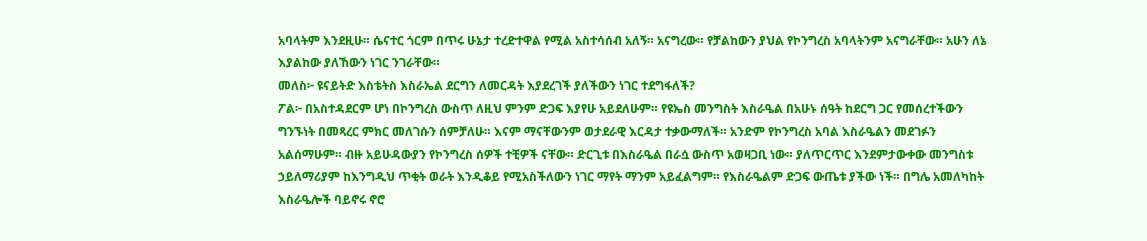አባላትም እንደዚሁ። ሴናተር ጎርም በጥሩ ሁኔታ ተረድተዋል የሚል አስተሳሰብ አለኝ። አናግረው። የቻልከውን ያህል የኮንግረስ አባላትንም አናግራቸው። አሁን ለኔ እያልከው ያለኸውን ነገር ንገራቸው።
መለስ፦ ዩናይትድ እስቴትስ እስራኤል ደርግን ለመርዳት እያደረገች ያለችውን ነገር ተደግፋለች?
ፖል፦ በአስተዳደርም ሆነ በኮንግረስ ውስጥ ለዚህ ምንም ድጋፍ እያየሁ አይደለሁም። የዩኤስ መንግስት እስራዔል በአሁኑ ሰዓት ከደርግ ጋር የመሰረተችውን ግንኙነት በመጻረር ምክር መለገሱን ሰምቻለሁ። እናም ማናቸውንም ወታደራዊ እርዳታ ተቃውማለች። አንድም የኮንግረስ አባል እስራዔልን መደገፉን አልሰማሁም። ብዙ አይሁዳውያን የኮንግረስ ሰዎች ተቺዎች ናቸው። ድርጊቱ በእስራዔል በራሷ ውስጥ አወዛጋቢ ነው። ያለጥርጥር እንደምታውቀው መንግስቱ ኃይለማሪያም ከእንግዲህ ጥቂት ወራት እንዲቆይ የሚአስችለውን ነገር ማየት ማንም አይፈልግም። የእስራዔልም ድጋፍ ውጤቱ ያችው ነች። በግሌ አመለካከት እስራዔሎች ባይኖሩ ኖሮ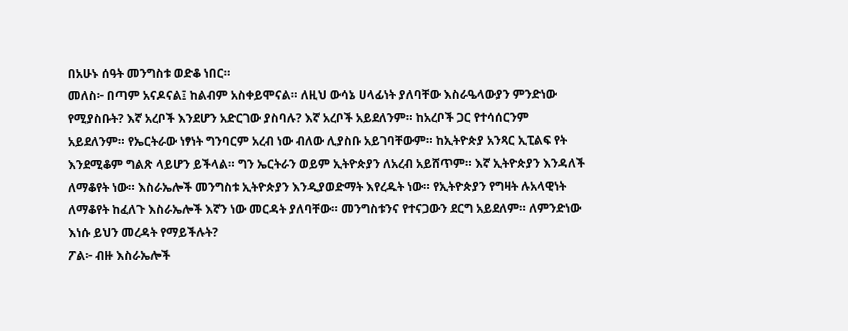በአሁኑ ሰዓት መንግስቱ ወድቆ ነበር።
መለስ፦ በጣም አናዶናል፤ ከልብም አስቀይሞናል። ለዚህ ውሳኔ ሀላፊነት ያለባቸው እስራዔላውያን ምንድነው የሚያስቡት? እኛ አረቦች እንደሆን አድርገው ያስባሉ? እኛ አረቦች አይደለንም። ከአረቦች ጋር የተሳሰርንም አይደለንም። የኤርትራው ነፃነት ግንባርም አረብ ነው ብለው ሊያስቡ አይገባቸውም። ከኢትዮጵያ አንጻር ኢፒልፍ የት እንደሚቆም ግልጽ ላይሆን ይችላል። ግን ኤርትራን ወይም ኢትዮጵያን ለአረብ አይሸጥም። እኛ ኢትዮጵያን እንዳለች ለማቆየት ነው። እስራኤሎች መንግስቱ ኢትዮጵያን እንዲያወድማት እየረዱት ነው። የኢትዮጵያን የግዛት ሉአላዊነት ለማቆየት ከፈለጉ እስራኤሎች እኛን ነው መርዳት ያለባቸው። መንግስቱንና የተናጋውን ደርግ አይደለም። ለምንድነው እነሱ ይህን መረዳት የማይችሉት?
ፖል፦ ብዙ እስራኤሎች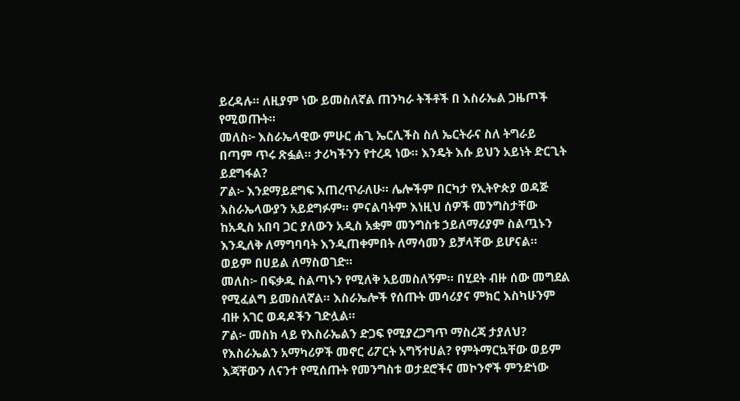ይረዳሉ። ለዚያም ነው ይመስለኛል ጠንካራ ትችቶች በ እስራኤል ጋዜጦች የሚወጡት።
መለስ፦ እስራኤላዊው ምሁር ሐጊ ኤርሊችስ ስለ ኤርትራና ስለ ትግራይ በጣም ጥሩ ጽፏል። ታሪካችንን የተረዳ ነው። እንዴት እሱ ይህን አይነት ድርጊት ይደግፋል?
ፖል፦ እንደማይደግፍ እጠረጥራለሁ። ሌሎችም በርካታ የኢትዮጵያ ወዳጅ እስራኤላውያን አይደግፉም። ምናልባትም እነዚህ ሰዎች መንግስታቸው ከአዲስ አበባ ጋር ያለውን አዲስ አቋም መንግስቱ ኃይለማሪያም ስልጧኑን እንዲለቅ ለማግባባት እንዲጠቀምበት ለማሳመን ይቻላቸው ይሆናል። ወይም በሀይል ለማስወገድ።
መለስ፦ በፍቃዱ ስልጣኑን የሚለቅ አይመስለኝም። በሂደት ብዙ ሰው መግደል የሚፈልግ ይመስለኛል። እስራኤሎች የሰጡት መሳሪያና ምክር እስካሁንም ብዙ አገር ወዳዶችን ገድሏል።
ፖል፦ መስክ ላይ የእስራኤልን ድጋፍ የሚያረጋግጥ ማስረጃ ታያለህ? የእስራኤልን አማካሪዎች መኖር ሪፖርት አግኝተሀል? የምትማርኳቸው ወይም እጃቸውን ለናንተ የሚሰጡት የመንግስቱ ወታደሮችና መኮንኖች ምንድነው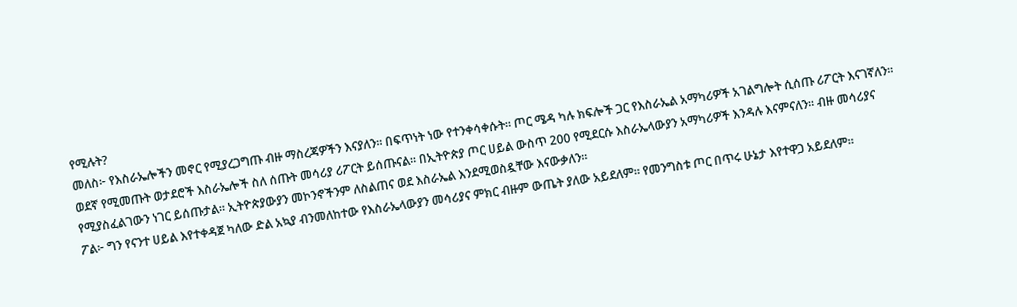የሚሉት?
መለስ፦ የእስራኤሎችን መኖር የሚያረጋግጡ ብዙ ማስረጃዎችን እናያለን። በፍጥነት ነው የተንቀሳቀሱት። ጦር ሜዳ ካሉ ክፍሎች ጋር የእስራኤል አማካሪዎች አገልግሎት ሲሰጡ ሪፖርት እናገኛለን። ወደኛ የሚመጡት ወታደሮች እስራኤሎች ስለ ሰጡት መሳሪያ ሪፖርት ይሰጡናል። በኢትዮጵያ ጦር ሀይል ውስጥ 200 የሚደርሱ እስራኤላውያን አማካሪዎች እንዳሉ እናምናለን። ብዙ መሳሪያና የሚያስፈልገውን ነገር ይሰጡታል። ኢትዮጵያውያን መኮንኖችንም ለስልጠና ወደ እስራኤል እንደሚወስዷቸው እናውቃለን።
ፖል፦ ግን የናንተ ሀይል እየተቀዳጀ ካለው ድል አኳያ ብንመለከተው የእስራኤላውያን መሳሪያና ምክር ብዙም ውጤት ያለው አይደለም። የመንግስቱ ጦር በጥሩ ሁኔታ እየተዋጋ አይደለም።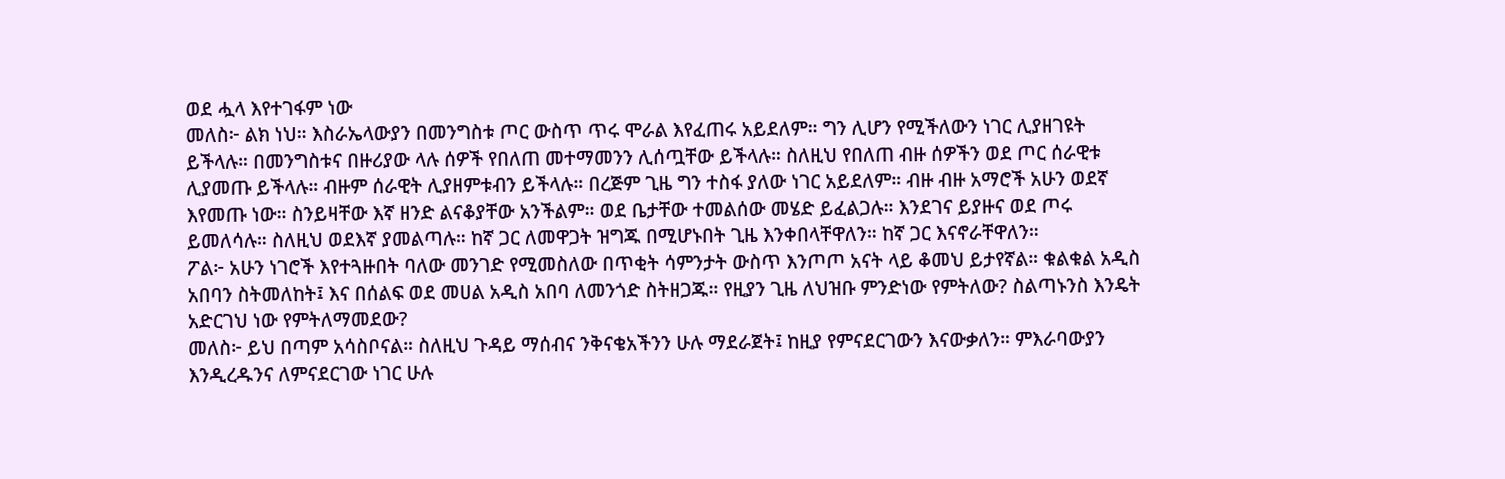ወደ ሗላ እየተገፋም ነው
መለስ፦ ልክ ነህ። እስራኤላውያን በመንግስቱ ጦር ውስጥ ጥሩ ሞራል እየፈጠሩ አይደለም። ግን ሊሆን የሚችለውን ነገር ሊያዘገዩት ይችላሉ። በመንግስቱና በዙሪያው ላሉ ሰዎች የበለጠ መተማመንን ሊሰጧቸው ይችላሉ። ስለዚህ የበለጠ ብዙ ሰዎችን ወደ ጦር ሰራዊቱ ሊያመጡ ይችላሉ። ብዙም ሰራዊት ሊያዘምቱብን ይችላሉ። በረጅም ጊዜ ግን ተስፋ ያለው ነገር አይደለም። ብዙ ብዙ አማሮች አሁን ወደኛ እየመጡ ነው። ስንይዛቸው እኛ ዘንድ ልናቆያቸው አንችልም። ወደ ቤታቸው ተመልሰው መሄድ ይፈልጋሉ። እንደገና ይያዙና ወደ ጦሩ ይመለሳሉ። ስለዚህ ወደእኛ ያመልጣሉ። ከኛ ጋር ለመዋጋት ዝግጁ በሚሆኑበት ጊዜ እንቀበላቸዋለን። ከኛ ጋር እናኖራቸዋለን።
ፖል፦ አሁን ነገሮች እየተጓዙበት ባለው መንገድ የሚመስለው በጥቂት ሳምንታት ውስጥ እንጦጦ አናት ላይ ቆመህ ይታየኛል። ቁልቁል አዲስ አበባን ስትመለከት፤ እና በሰልፍ ወደ መሀል አዲስ አበባ ለመንጎድ ስትዘጋጁ። የዚያን ጊዜ ለህዝቡ ምንድነው የምትለው? ስልጣኑንስ እንዴት አድርገህ ነው የምትለማመደው?
መለስ፦ ይህ በጣም አሳስቦናል። ስለዚህ ጉዳይ ማሰብና ንቅናቄአችንን ሁሉ ማደራጀት፤ ከዚያ የምናደርገውን እናውቃለን። ምእራባውያን እንዲረዱንና ለምናደርገው ነገር ሁሉ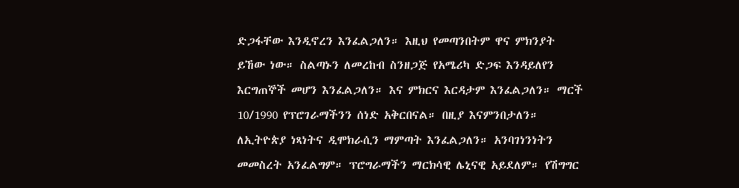ድጋፋቸው እንዲኖረን እንፈልጋለን። እዚህ የመጣንበትም ዋና ምክንያት ይኸው ነው። ስልጣኑን ለመረከብ ስንዘጋጅ የአሜሪካ ድጋፍ እንዳይለየን እርግጠኞች መሆን እንፈልጋለን። እና ምክርና እርዳታም እንፈልጋለን። ማርች 10/1990 የፕሮገራማችንን ሰነድ አቅርበናል። በዚያ እናምንበታለን። ለኢትዮጵያ ነጻነትና ዲሞክራሲን ማምጣት እንፈልጋለን። አንባገነንነትን መመስረት አንፈልግም። ፕሮግራማችን ማርክሳዊ ሌኒናዊ አይደለም። የሽግግር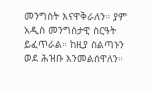መንግስት እናዋቅራለን። ያም አዲስ መንግስታዊ ስርዓት ይፈጥራል። ከዚያ ስልጣኑን ወደ ሕዝቡ እንመልሰዋለን።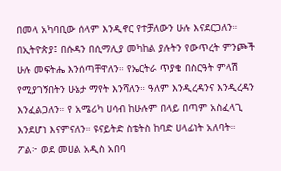በመላ አካባቢው ሰላም እንዲኖር የተቻለውን ሁሉ እናደርጋለን። በኢትዮጵያ፤ በሱዳን በሲማሊያ መካከል ያሉትን የውጥረት ምንጮች ሁሉ መፍትሔ እንሰጣቸዋለን። የኤርትራ ጥያቄ በስርዓት ምላሽ የሚያገኝበትን ሁኔታ ማየት እንሻለን። ዓለም እንዲረዳንና እንዲረዳን እንፈልጋለን። የ አሜሪካ ሀሳብ ከሁሉም በላይ በጣም አስፈላጊ እንደሆነ እናምናለን። ዩናይትድ ስቴትስ ከባድ ሀላፊነት አለባት።
ፖል፦ ወደ መሀል አዲስ አበባ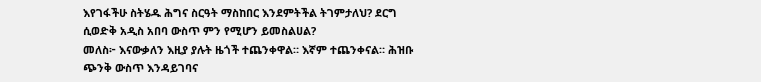እየገፋችሁ ስትሄዱ ሕግና ስርዓት ማስከበር እንደምትችል ትገምታለህ? ደርግ ሲወድቅ አዲስ አበባ ውስጥ ምን የሚሆን ይመስልሀል?
መለስ፦ እናውቃለን እዚያ ያሉት ዜጎች ተጨንቀዋል። እኛም ተጨንቀናል። ሕዝቡ ጭንቅ ውስጥ እንዳይገባና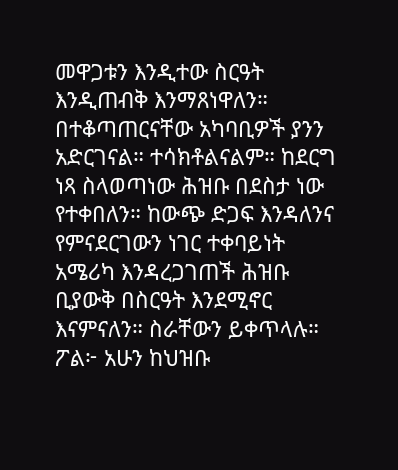መዋጋቱን እንዲተው ስርዓት እንዲጠብቅ እንማጸነዋለን። በተቆጣጠርናቸው አካባቢዎች ያንን አድርገናል። ተሳክቶልናልም። ከደርግ ነጻ ስላወጣነው ሕዝቡ በደስታ ነው የተቀበለን። ከውጭ ድጋፍ እንዳለንና የምናደርገውን ነገር ተቀባይነት አሜሪካ እንዳረጋገጠች ሕዝቡ ቢያውቅ በስርዓት እንደሚኖር እናምናለን። ስራቸውን ይቀጥላሉ።
ፖል፦ አሁን ከህዝቡ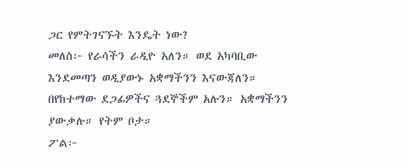ጋር የምትገናኙት እንዴት ነው?
መለስ፦ የራሳችን ራዲዮ አለን። ወደ አካባቢው እንደመጣን ወዲያውኑ አቋማችንን እናውጃለን። በየከተማው ደጋፊዎችና ጓደኞችም አሉን። አቋማችንን ያውቃሉ። የትም ቦታ።
ፖል፦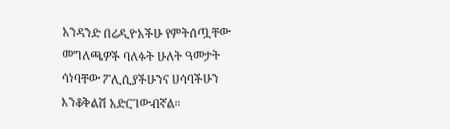አንዳንድ በሬዲዮአችሁ የምትሰጧቸው መግለጫዎች ባለፉት ሁለት ዓመታት ሳነባቸው ፖሊሲያችሁንና ሀሳባችሁን እንቆቅልሽ አድርገውብኛል።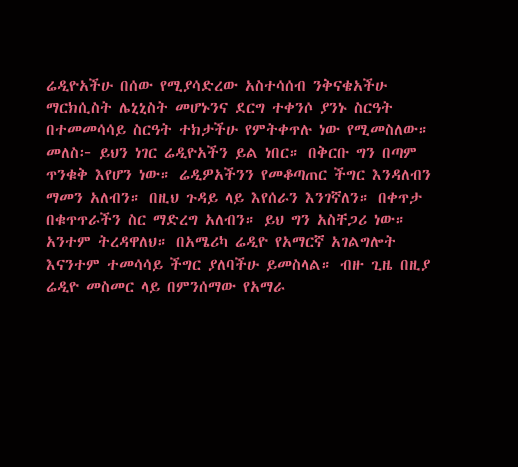ሬዲዮአችሁ በሰው የሚያሳድረው አስተሳሰብ ንቅናቄአችሁ ማርክሲስት ሌኒኒስት መሆኑንና ደርግ ተቀንሶ ያንኑ ስርዓት በተመመሳሳይ ስርዓት ተክታችሁ የምትቀጥሉ ነው የሚመስለው።
መለስ፦ ይህን ነገር ሬዲዮአችን ይል ነበር። በቅርቡ ግን በጣም ጥንቁቅ እየሆን ነው። ሬዲዎአችንን የመቆጣጠር ችግር እንዳለብን ማመን አለብን። በዚህ ጉዳይ ላይ እየሰራን እንገኛለን። በቀጥታ በቁጥጥራችን ስር ማድረግ አለብን። ይህ ግን አስቸጋሪ ነው። አንተም ትረዳዋለህ። በአሜሪካ ሬዲዮ የአማርኛ አገልግሎት እናንተም ተመሳሳይ ችግር ያለባችሁ ይመስላል። ብዙ ጊዜ በዚያ ሬዲዮ መስመር ላይ በምንሰማው የአማራ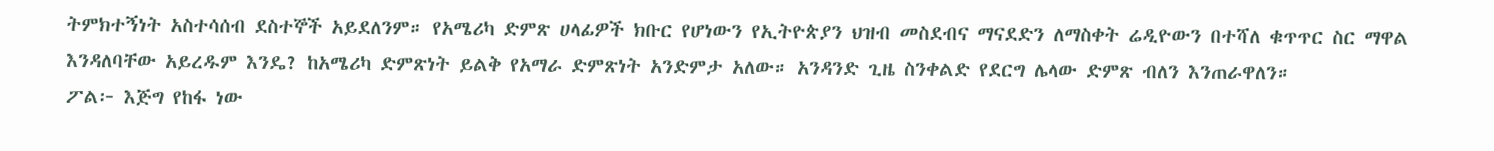ትምክተኝነት አስተሳሰብ ደስተኞች አይደለንም። የአሜሪካ ድምጽ ሀላፊዎች ክቡር የሆነውን የኢትዮጵያን ህዝብ መስደብና ማናደድን ለማስቀት ሬዲዮውን በተሻለ ቁጥጥር ስር ማዋል እንዳለባቸው አይረዱም እንዴ? ከአሜሪካ ድምጽነት ይልቅ የአማራ ድምጽነት አንድምታ አለው። አንዳንድ ጊዜ ስንቀልድ የደርግ ሌላው ድምጽ ብለን እንጠራዋለን።
ፖል፦ እጅግ የከፋ ነው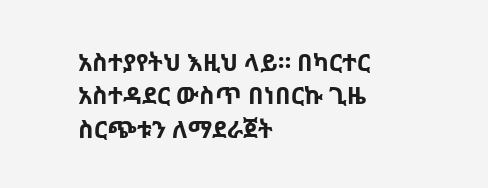አስተያየትህ እዚህ ላይ። በካርተር አስተዳደር ውስጥ በነበርኩ ጊዜ ስርጭቱን ለማደራጀት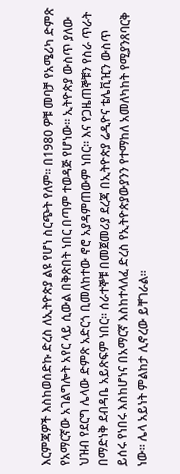እርምጃዎች እስከወሰድኩ ድረስ ለኢትዮጵያ ልዩ የሆነ ስርጭት የለም። በ1980 ዎቹ መባቻ የአሜሪካ ድምጽ የአማርኛው አገልግሎት አየር ላይ ሲውል በቅጽበት ነበር በጣም ተወዳጅ የሆነው። ኢትዮጵያ ውስጥ ያለው ህዝብ የደርግ ሌላው ድምጽ አድርጎ ቢመለከተው ኖሮ አያዳምጠውም ነበር። እና የጋዜጠኞቹን የስራ ጥራት በማድነቅ ደብዳቤ አይጽፍም ነበር። ሰራተኞቹ በመጀመሪያ ደረጃ በኢትዮጵያ ሬዲዮና ቴሌቪዢን ውስጥ ይሰሩ የነበሩ እስከሆነና በአማርኛ እስከተላለፈ ድረስ የኢትዮጵያውያንን የተማከለ አመለካከት የሚያንጸባርቅ ነው። ሌላ አይነት ምልከታ ሊኖረው ይቸገራል።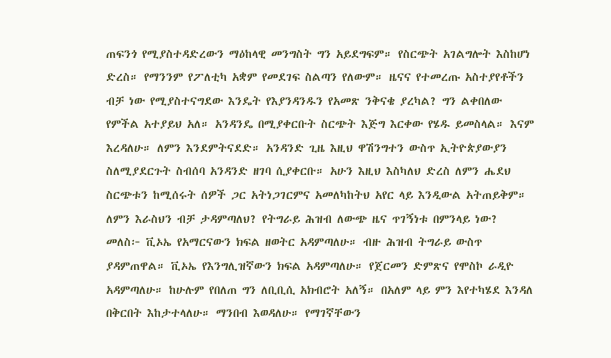ጠፍንጎ የሚያስተዳድረውን ማዕከላዊ መንግስት ግን አይደግፍም። የስርጭት አገልግሎት እስከሆነ ድረስ። የማንንም የፖለቲካ አቋም የመደገፍ ስልጣን የለውም። ዜናና የተመረጡ አስተያየቶችን ብቻ ነው የሚያስተናግደው እንዴት የእያንዳንዱን የአመጽ ንቅናቄ ያረካል? ግን ልቀበለው የምችል አተያይህ አለ። አንዳንዴ በሚያቀርቡት ስርጭት እጅግ እርቀው የሄዱ ይመስላል። እናም እረዳለሁ። ለምን እንደምትናደድ። አንዳንድ ጊዜ እዚህ ዋሽንግተን ውስጥ ኢትዮጵያውያን ስለሚያደርጉት ስብሰባ አንዳንድ ዘገባ ሲያቀርቡ። አሁን እዚህ እስካለህ ድረስ ለምን ሔደህ ስርጭቱን ከሚሰሩት ሰዎች ጋር አትነጋገርምና አመለካከትህ አየር ላይ እንዲውል አትጠይቅም። ለምን እራስህን ብቻ ታዳምጣለህ? የትግራይ ሕዝብ ለውጭ ዜና ጥገኝነቱ በምንላይ ነው?
መለስ፦ ቪኦኤ የአማርናውን ክፍል ዘወትር አዳምጣለሁ። ብዙ ሕዝብ ትግራይ ውስጥ ያዳምጠዋል። ቪኦኤ የእንግሊዝኛውን ክፍል አዳምጣለሁ። የጀርመን ድምጽና የሞስኮ ራዲዮ አዳምጣለሁ። ከሁሉም የበለጠ ግን ለቢቢሲ አክብሮት አለኝ። በአለም ላይ ምን እየተካሄደ እንዳለ በቅርበት እከታተላለሁ። ማንበብ እወዳለሁ። የማገኛቸውን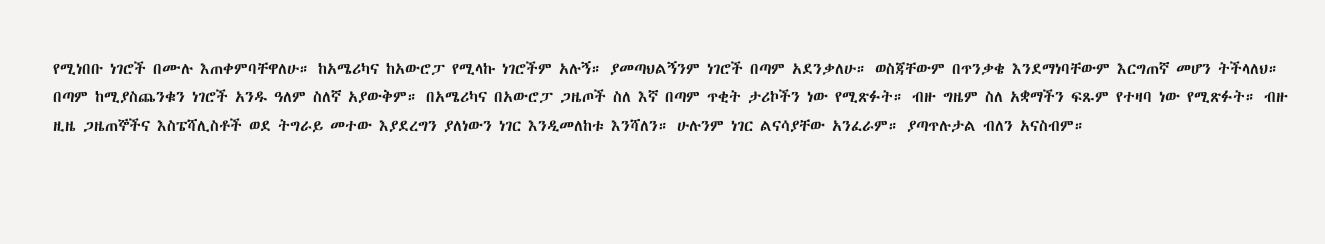የሚነበቡ ነገሮች በሙሉ እጠቀምባቸዋለሁ። ከአሜሪካና ከአውሮፓ የሚላኩ ነገሮችም አሉኝ። ያመጣህልኝንም ነገሮች በጣም አደንቃለሁ። ወስጃቸውም በጥንቃቄ እንደማነባቸውም እርግጠኛ መሆን ትችላለህ።
በጣም ከሚያስጨንቁን ነገሮች አንዱ ዓለም ስለኛ አያውቅም። በአሜሪካና በአውሮፓ ጋዜጦች ስለ እኛ በጣም ጥቂት ታሪኮችን ነው የሚጽፉት። ብዙ ግዜም ስለ አቋማችን ፍጹም የተዛባ ነው የሚጽፉት። ብዙ ዚዜ ጋዜጠኞችና እስፔሻሊስቶች ወደ ትግራይ መተው እያደረግን ያለነውን ነገር እንዲመለከቱ እንሻለን። ሁሉንም ነገር ልናሳያቸው አንፈራም። ያጣጥሉታል ብለን አናስብም።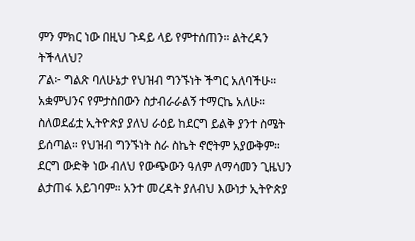ምን ምክር ነው በዚህ ጉዳይ ላይ የምተሰጠን። ልትረዳን ትችላለህ?
ፖል፦ ግልጽ ባለሁኔታ የህዝብ ግንኙነት ችግር አለባችሁ። አቋምህንና የምታስበውን ስታብራራልኝ ተማርኬ አለሁ። ስለወደፊቷ ኢትዮጵያ ያለህ ራዕይ ከደርግ ይልቅ ያንተ ስሜት ይሰጣል። የህዝብ ግንኙነት ስራ ስኬት ኖሮትም አያውቅም። ደርግ ውድቅ ነው ብለህ የውጭውን ዓለም ለማሳመን ጊዜህን ልታጠፋ አይገባም። አንተ መረዳት ያለብህ እውነታ ኢትዮጵያ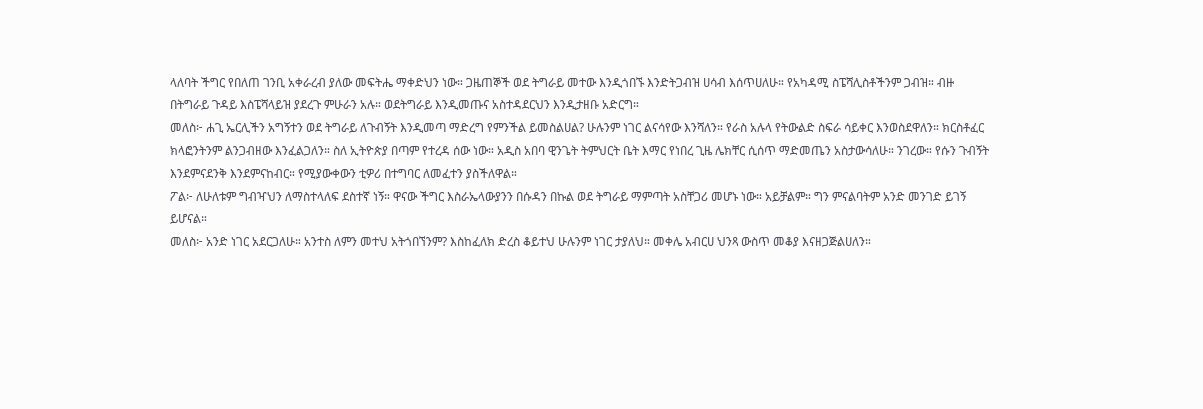ላለባት ችግር የበለጠ ገንቢ አቀራረብ ያለው መፍትሔ ማቀድህን ነው። ጋዜጠኞች ወደ ትግራይ መተው እንዲጎበኙ እንድትጋብዝ ሀሳብ እሰጥሀለሁ። የአካዳሚ ስፔሻሊስቶችንም ጋብዝ። ብዙ በትግራይ ጉዳይ እስፔሻላይዝ ያደረጉ ምሁራን አሉ። ወደትግራይ እንዲመጡና አስተዳደርህን እንዲታዘቡ አድርግ።
መለስ፦ ሐጊ ኤርሊችን አግኝተን ወደ ትግራይ ለጉብኝት እንዲመጣ ማድረግ የምንችል ይመስልሀል? ሁሉንም ነገር ልናሳየው እንሻለን። የራስ አሉላ የትውልድ ስፍራ ሳይቀር እንወስደዋለን። ክርስቶፈር ክላፎንትንም ልንጋብዘው እንፈልጋለን። ስለ ኢትዮጵያ በጣም የተረዳ ሰው ነው። አዲስ አበባ ዊንጌት ትምህርት ቤት እማር የነበረ ጊዜ ሌክቸር ሲሰጥ ማድመጤን አስታውሳለሁ። ንገረው። የሱን ጉብኝት እንደምናደንቅ እንደምናከብር። የሚያውቀውን ቲዎሪ በተግባር ለመፈተን ያስችለዋል።
ፖል፦ ለሁለቱም ግብዣህን ለማስተላለፍ ደስተኛ ነኝ። ዋናው ችግር እስራኤላውያንን በሱዳን በኩል ወደ ትግራይ ማምጣት አስቸጋሪ መሆኑ ነው። አይቻልም። ግን ምናልባትም አንድ መንገድ ይገኝ ይሆናል።
መለስ፦ አንድ ነገር አደርጋለሁ። አንተስ ለምን መተህ አትጎበኘንም? እስከፈለክ ድረስ ቆይተህ ሁሉንም ነገር ታያለህ። መቀሌ አብርሀ ህንጻ ውስጥ መቆያ እናዘጋጅልሀለን።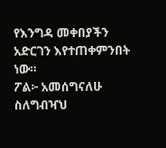የእንግዳ መቀበያችን አድርገን እየተጠቀምንበት ነው።
ፖል፦ አመሰግናለሁ ስለግብዣህ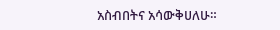አስብበትና አሳውቅሀለሁ።